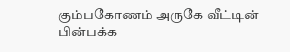கும்பகோணம் அருகே வீட்டின் பின்பக்க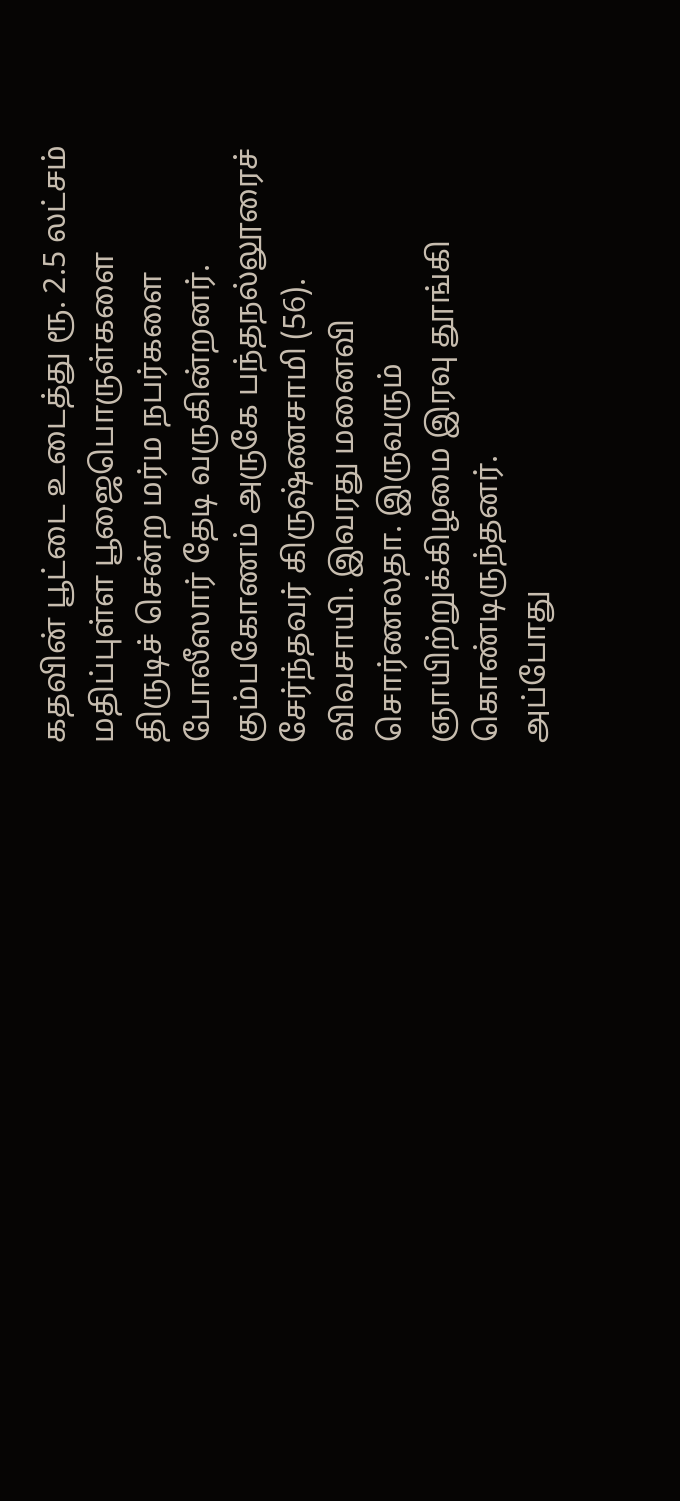கதவின் பூட்டை உடைத்து ரூ. 2.5 லட்சம் மதிப்புள்ள பூஜைபொருள்களை திருடிச் சென்ற மர்ம நபர்களை போலீஸார் தேடி வருகின்றனர்.
கும்பகோணம் அருகே பந்தநல்லூரைச் சேர்ந்தவர் கிருஷ்ணசாமி (56). விவசாயி. இவரது மனைவி சொர்ணலதா. இருவரும் ஞாயிற்றுக்கிழமை இரவு தூங்கி கொண்டிருந்தனர்.
அப்போது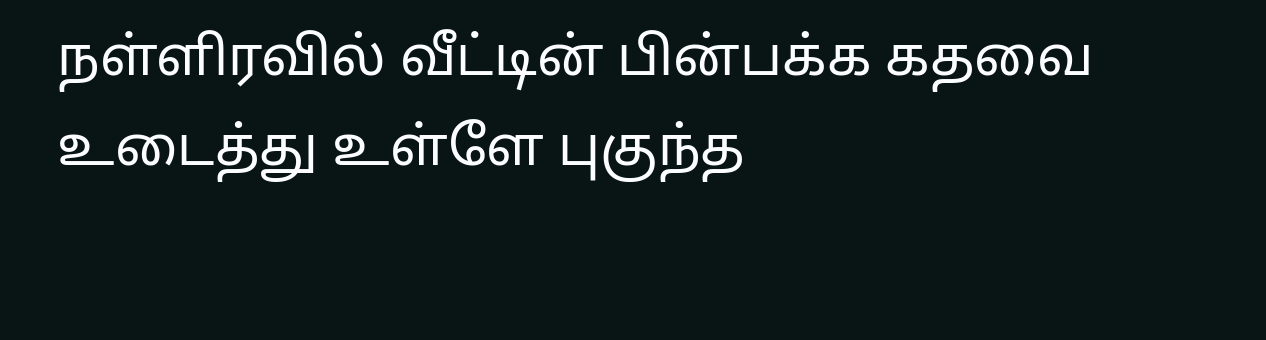நள்ளிரவில் வீட்டின் பின்பக்க கதவை உடைத்து உள்ளே புகுந்த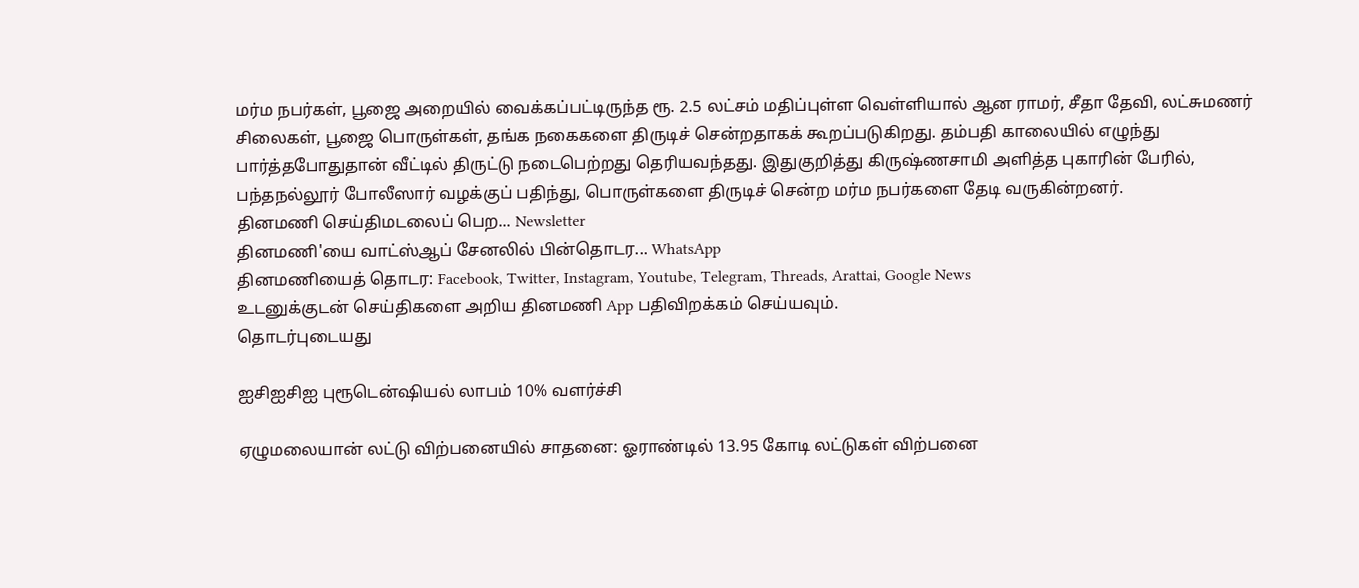மர்ம நபர்கள், பூஜை அறையில் வைக்கப்பட்டிருந்த ரூ. 2.5 லட்சம் மதிப்புள்ள வெள்ளியால் ஆன ராமர், சீதா தேவி, லட்சுமணர் சிலைகள், பூஜை பொருள்கள், தங்க நகைகளை திருடிச் சென்றதாகக் கூறப்படுகிறது. தம்பதி காலையில் எழுந்து பார்த்தபோதுதான் வீட்டில் திருட்டு நடைபெற்றது தெரியவந்தது. இதுகுறித்து கிருஷ்ணசாமி அளித்த புகாரின் பேரில், பந்தநல்லூர் போலீஸார் வழக்குப் பதிந்து, பொருள்களை திருடிச் சென்ற மர்ம நபர்களை தேடி வருகின்றனர்.
தினமணி செய்திமடலைப் பெற... Newsletter
தினமணி'யை வாட்ஸ்ஆப் சேனலில் பின்தொடர... WhatsApp
தினமணியைத் தொடர: Facebook, Twitter, Instagram, Youtube, Telegram, Threads, Arattai, Google News
உடனுக்குடன் செய்திகளை அறிய தினமணி App பதிவிறக்கம் செய்யவும்.
தொடர்புடையது

ஐசிஐசிஐ புரூடென்ஷியல் லாபம் 10% வளர்ச்சி

ஏழுமலையான் லட்டு விற்பனையில் சாதனை: ஓராண்டில் 13.95 கோடி லட்டுகள் விற்பனை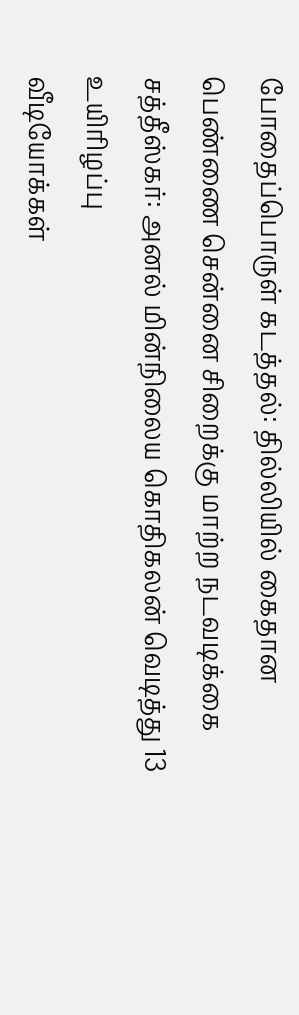போதைப்பொருள் கடத்தல்: தில்லியில் கைதான பெண்ணை சென்னை சிறைக்கு மாற்ற நடவடிக்கை
சத்தீஸ்கர்: அனல் மின்நிலைய கொதிகலன் வெடித்து 13 உயிரிழப்பு
வீடியோக்கள்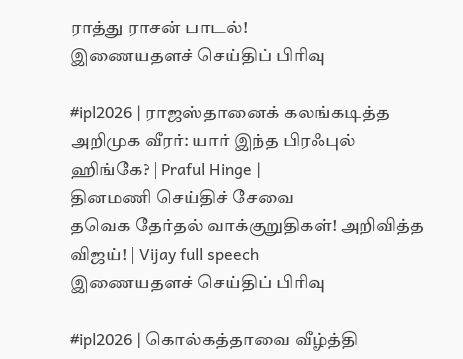ராத்து ராசன் பாடல்!
இணையதளச் செய்திப் பிரிவு

#ipl2026 | ராஜஸ்தானைக் கலங்கடித்த அறிமுக வீரர்: யார் இந்த பிரஃபுல் ஹிங்கே? | Praful Hinge |
தினமணி செய்திச் சேவை
தவெக தேர்தல் வாக்குறுதிகள்! அறிவித்த விஜய்! | Vijay full speech
இணையதளச் செய்திப் பிரிவு

#ipl2026 | கொல்கத்தாவை வீழ்த்தி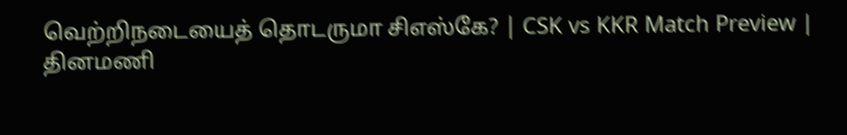வெற்றிநடையைத் தொடருமா சிஎஸ்கே? | CSK vs KKR Match Preview |
தினமணி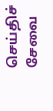செய்திச் சேவை